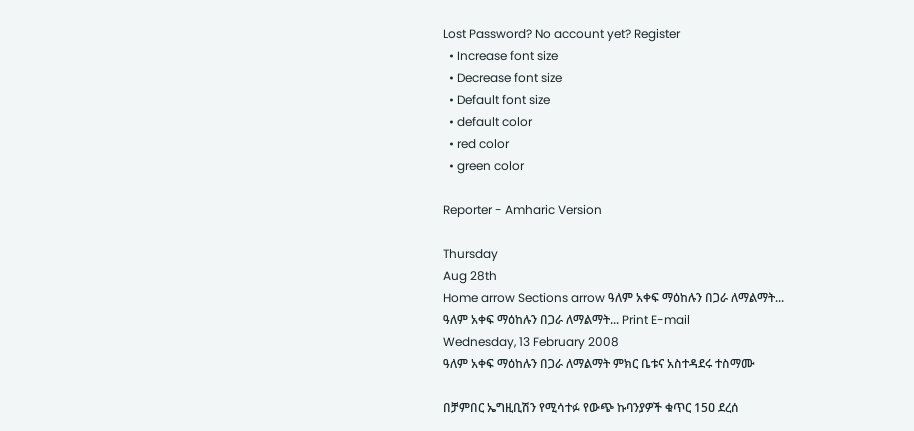Lost Password? No account yet? Register
  • Increase font size
  • Decrease font size
  • Default font size
  • default color
  • red color
  • green color

Reporter - Amharic Version

Thursday
Aug 28th
Home arrow Sections arrow ዓለም አቀፍ ማዕከሉን በጋራ ለማልማት...
ዓለም አቀፍ ማዕከሉን በጋራ ለማልማት... Print E-mail
Wednesday, 13 February 2008
ዓለም አቀፍ ማዕከሉን በጋራ ለማልማት ምክር ቤቱና አስተዳደሩ ተስማሙ

በቻምበር ኤግዚቢሽን የሚሳተፉ የውጭ ኩባንያዎች ቁጥር 15ዐ ደረሰ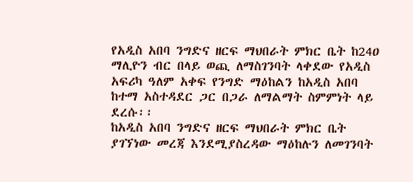የአዲስ አበባ ንግድና ዘርፍ ማህበራት ምክር ቤት ከ24ዐ ማሊዮን ብር በላይ ወጪ ለማስገንባት ላቀደው የአዲስ አፍሪካ ዓለም አቀፍ የንግድ ማዕከልን ከአዲስ አበባ ከተማ አስተዳደር ጋር በጋራ ለማልማት ስምምነት ላይ ደረሱ፡፡
ከአዲስ አበባ ንግድና ዘርፍ ማህበራት ምክር ቤት ያገኘነው መረጃ እንደሚያስረዳው ማዕከሉን ለመገንባት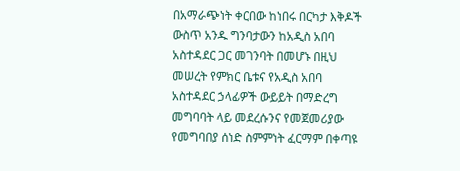በአማራጭነት ቀርበው ከነበሩ በርካታ እቅዶች ውስጥ አንዱ ግንባታውን ከአዲስ አበባ አስተዳደር ጋር መገንባት በመሆኑ በዚህ መሠረት የምክር ቤቱና የአዲስ አበባ አስተዳደር ኃላፊዎች ውይይት በማድረግ መግባባት ላይ መደረሱንና የመጀመሪያው የመግባበያ ሰነድ ስምምነት ፈርማም በቀጣዩ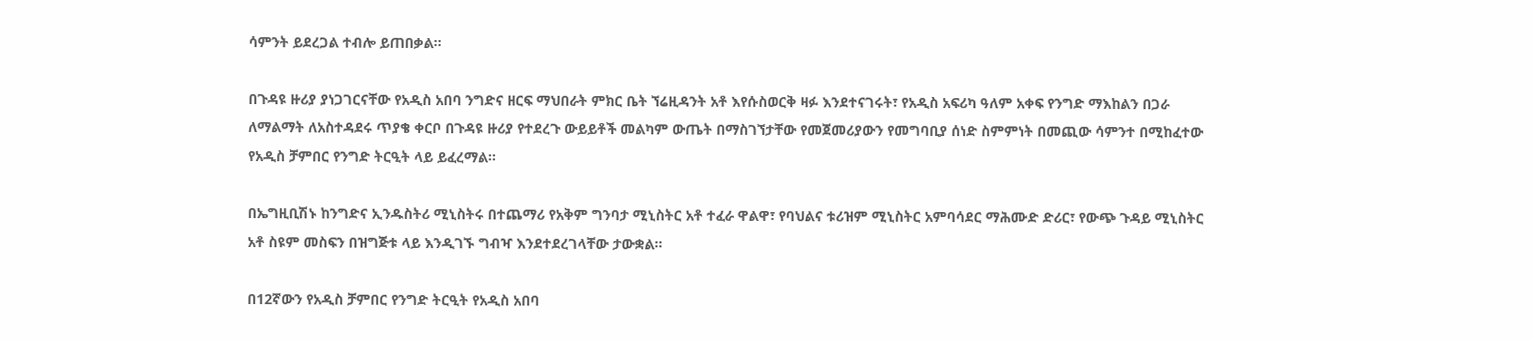ሳምንት ይደረጋል ተብሎ ይጠበቃል፡፡

በጉዳዩ ዙሪያ ያነጋገርናቸው የአዲስ አበባ ንግድና ዘርፍ ማህበራት ምክር ቤት ኘሬዚዳንት አቶ እየሱስወርቅ ዛፉ እንደተናገሩት፣ የአዲስ አፍሪካ ዓለም አቀፍ የንግድ ማእከልን በጋራ ለማልማት ለአስተዳደሩ ጥያቄ ቀርቦ በጉዳዩ ዙሪያ የተደረጉ ውይይቶች መልካም ውጤት በማስገኘታቸው የመጀመሪያውን የመግባቢያ ሰነድ ስምምነት በመጪው ሳምንተ በሚከፈተው የአዲስ ቻምበር የንግድ ትርዒት ላይ ይፈረማል፡፡

በኤግዚቢሽኑ ከንግድና ኢንዱስትሪ ሚኒስትሩ በተጨማሪ የአቅም ግንባታ ሚኒስትር አቶ ተፈራ ዋልዋ፣ የባህልና ቱሪዝም ሚኒስትር አምባሳደር ማሕሙድ ድሪር፣ የውጭ ጉዳይ ሚኒስትር አቶ ስዩም መስፍን በዝግጅቱ ላይ እንዲገኙ ግብዣ እንደተደረገላቸው ታውቋል፡፡

በ12ኛውን የአዲስ ቻምበር የንግድ ትርዒት የአዲስ አበባ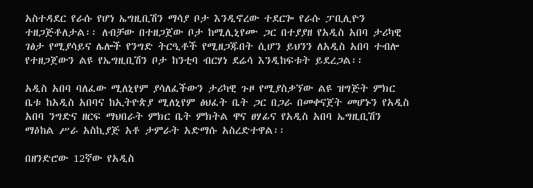አስተዳደር የራሱ የሆነ ኤግዚቢሽን ማሳያ ቦታ እንዲኖረው ተደርጐ የራሱ ፓቢሊዮን ተዘጋጅቶለታል፡፡ ለብቻው በተዘጋጀው ቦታ ከሚሊኒየሙ ጋር በተያያዘ የአዲስ አበባ ታሪካዊ ገፅታ የሚያሳይና ሌሎች የንግድ ትርዒቶች የሚዘጋጁበት ሲሆን ይህንን ለአዲስ አበባ ተብሎ የተዘጋጀውን ልዩ የኤግዚቢሽን ቦታ ከንቲባ ብርሃነ ደሬሳ እንዲከፍቱት ይደረጋል፡፡

አዲስ አበባ ባለፈው ሚለኒየም ያሳለፈችውን ታሪካዊ ጉዞ የሚያስቃኘው ልዩ ዝግጅት ምክር ቤቱ ከአዲስ አበባና ከኢትዮጵያ ሚለኒየም ፅህፈት ቤት ጋር በጋራ በመቀናጀት መሆኑን የአዲስ አበባ ንግድና ዘርፍ ማህበራት ምክር ቤት ምክትል ዋና ፀሃፊና የአዲስ አበባ ኤግዚቢሽን ማዕከል ሥራ አስኪያጅ አቶ ታምራት አድማሱ አስረድተዋል፡፡

በዘንድሮው 12ኛው የአዲስ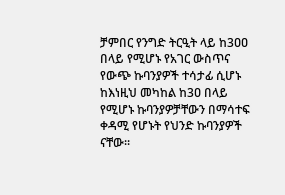ቻምበር የንግድ ትርዒት ላይ ከ3ዐዐ በላይ የሚሆኑ የአገር ውስጥና የውጭ ኩባንያዎች ተሳታፊ ሲሆኑ ከእነዚህ መካከል ከ3ዐ በላይ የሚሆኑ ኩባንያዎቻቸውን በማሳተፍ ቀዳሚ የሆኑት የህንድ ኩባንያዎች ናቸው፡፡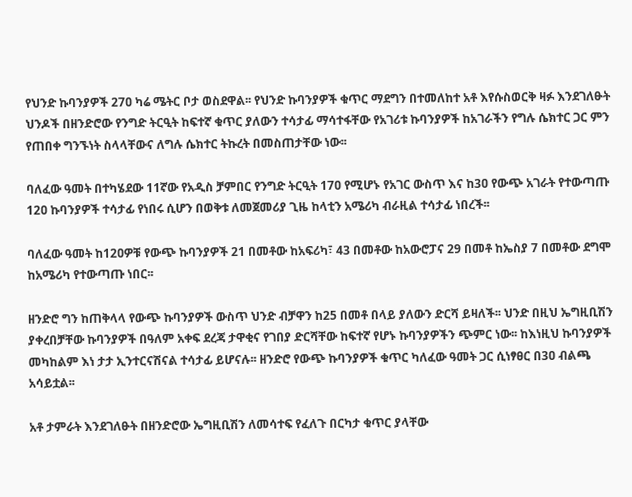የህንድ ኩባንያዎች 27ዐ ካሬ ሜትር ቦታ ወስደዋል፡፡ የህንድ ኩባንያዎች ቁጥር ማደግን በተመለከተ አቶ እየሱስወርቅ ዛፉ እንደገለፁት ህንዶች በዘንድሮው የንግድ ትርዒት ከፍተኛ ቁጥር ያለውን ተሳታፊ ማሳተፋቸው የአገሪቱ ኩባንያዎች ከአገራችን የግሉ ሴክተር ጋር ምን የጠበቀ ግንኙነት ስላላቸውና ለግሉ ሴክተር ትኩረት በመስጠታቸው ነው፡፡

ባለፈው ዓመት በተካሄደው 11ኛው የአዲስ ቻምበር የንግድ ትርዒት 17ዐ የሚሆኑ የአገር ውስጥ እና ከ3ዐ የውጭ አገራት የተውጣጡ 12ዐ ኩባንያዎች ተሳታፊ የነበሩ ሲሆን በወቅቱ ለመጀመሪያ ጊዜ ከላቲን አሜሪካ ብራዚል ተሳታፊ ነበረች፡፡

ባለፈው ዓመት ከ12ዐዎቹ የውጭ ኩባንያዎች 21 በመቶው ከአፍሪካ፣ 43 በመቶው ከአውሮፓና 29 በመቶ ከኤስያ 7 በመቶው ደግሞ ከአሜሪካ የተውጣጡ ነበር፡፡

ዘንድሮ ግን ከጠቅላላ የውጭ ኩባንያዎች ውስጥ ህንድ ብቻዋን ከ25 በመቶ በላይ ያለውን ድርሻ ይዛለች፡፡ ህንድ በዚህ ኤግዚቢሽን ያቀረበቻቸው ኩባንያዎች በዓለም አቀፍ ደረጃ ታዋቂና የገበያ ድርሻቸው ከፍተኛ የሆኑ ኩባንያዎችን ጭምር ነው፡፡ ከእነዚህ ኩባንያዎች መካከልም እነ ታታ ኢንተርናሽናል ተሳታፊ ይሆናሉ፡፡ ዘንድሮ የውጭ ኩባንያዎች ቁጥር ካለፈው ዓመት ጋር ሲነፃፀር በ3ዐ ብልጫ አሳይቷል፡፡

አቶ ታምራት እንደገለፁት በዘንድሮው ኤግዚቢሽን ለመሳተፍ የፈለጉ በርካታ ቁጥር ያላቸው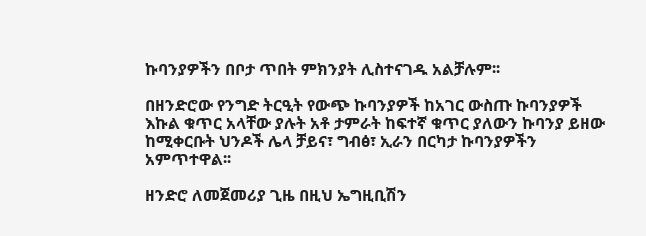ኩባንያዎችን በቦታ ጥበት ምክንያት ሊስተናገዱ አልቻሉም፡፡

በዘንድሮው የንግድ ትርዒት የውጭ ኩባንያዎች ከአገር ውስጡ ኩባንያዎች እኩል ቁጥር አላቸው ያሉት አቶ ታምራት ከፍተኛ ቁጥር ያለውን ኩባንያ ይዘው ከሚቀርቡት ህንዶች ሌላ ቻይና፣ ግብፅ፣ ኢራን በርካታ ኩባንያዎችን አምጥተዋል፡፡

ዘንድሮ ለመጀመሪያ ጊዜ በዚህ ኤግዚቢሽን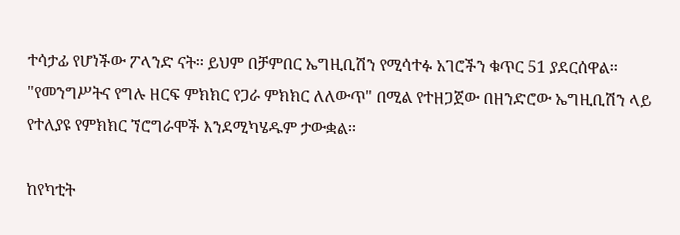ተሳታፊ የሆነችው ፖላንድ ናት፡፡ ይህም በቻምበር ኤግዚቢሽን የሚሳተፉ አገሮችን ቁጥር 51 ያደርሰዋል፡፡ "የመንግሥትና የግሉ ዘርፍ ምክክር የጋራ ምክክር ለለውጥ" በሚል የተዘጋጀው በዘንድሮው ኤግዚቢሽን ላይ የተለያዩ የምክክር ኘሮግራሞች እንደሚካሄዱም ታውቋል፡፡

ከየካቲት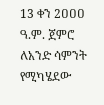13 ቀን 2ዐዐዐ ዓ.ም. ጀምሮ ለአንድ ሳምንት የሚካሄደው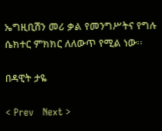ኤግዚቢሽን መሪ ቃል የመንግሥትና የግሉ ሴክተር ምክክር ለለውጥ የሚል ነው፡፡

በዳዊት ታዬ

< Prev   Next >